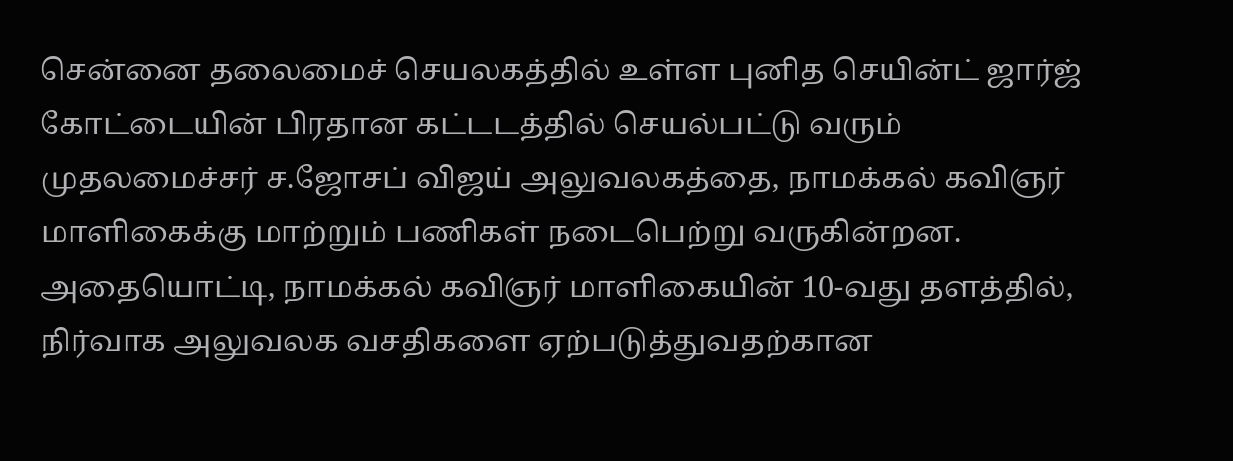சென்னை தலைமைச் செயலகத்தில் உள்ள புனித செயின்ட் ஜார்ஜ் கோட்டையின் பிரதான கட்டடத்தில் செயல்பட்டு வரும் முதலமைச்சர் ச.ஜோசப் விஜய் அலுவலகத்தை, நாமக்கல் கவிஞர் மாளிகைக்கு மாற்றும் பணிகள் நடைபெற்று வருகின்றன. அதையொட்டி, நாமக்கல் கவிஞர் மாளிகையின் 10-வது தளத்தில், நிர்வாக அலுவலக வசதிகளை ஏற்படுத்துவதற்கான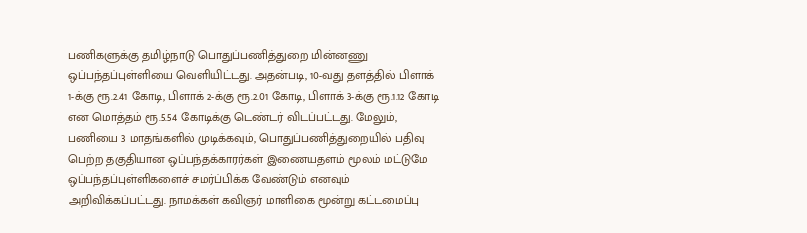பணிகளுக்கு தமிழ்நாடு பொதுப்பணித்துறை மின்னணு ஒப்பந்தப்புள்ளியை வெளியிட்டது. அதன்படி, 10-வது தளத்தில் பிளாக் 1-க்கு ரூ.2.41 கோடி, பிளாக் 2-க்கு ரூ.2.01 கோடி, பிளாக் 3-க்கு ரூ.1.12 கோடி என மொத்தம் ரூ.5.54 கோடிக்கு டெண்டர் விடப்பட்டது. மேலும், பணியை 3 மாதங்களில் முடிக்கவும், பொதுப்பணித்துறையில் பதிவு பெற்ற தகுதியான ஒப்பந்தக்காரர்கள் இணையதளம் மூலம் மட்டுமே ஒப்பந்தப்புள்ளிகளைச் சமர்ப்பிக்க வேண்டும் எனவும் அறிவிக்கப்பட்டது. நாமக்கள் கவிஞர் மாளிகை மூன்று கட்டமைப்பு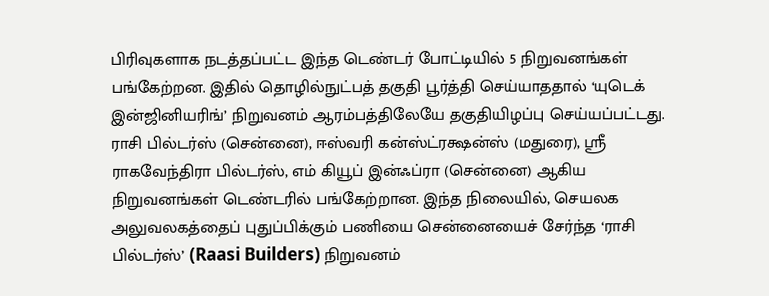பிரிவுகளாக நடத்தப்பட்ட இந்த டெண்டர் போட்டியில் 5 நிறுவனங்கள் பங்கேற்றன. இதில் தொழில்நுட்பத் தகுதி பூர்த்தி செய்யாததால் ‘யுடெக் இன்ஜினியரிங்’ நிறுவனம் ஆரம்பத்திலேயே தகுதியிழப்பு செய்யப்பட்டது. ராசி பில்டர்ஸ் (சென்னை), ஈஸ்வரி கன்ஸ்ட்ரக்ஷன்ஸ் (மதுரை), ஸ்ரீ ராகவேந்திரா பில்டர்ஸ், எம் கியூப் இன்ஃப்ரா (சென்னை) ஆகிய நிறுவனங்கள் டெண்டரில் பங்கேற்றான. இந்த நிலையில், செயலக அலுவலகத்தைப் புதுப்பிக்கும் பணியை சென்னையைச் சேர்ந்த ‘ராசி பில்டர்ஸ்’ (Raasi Builders) நிறுவனம்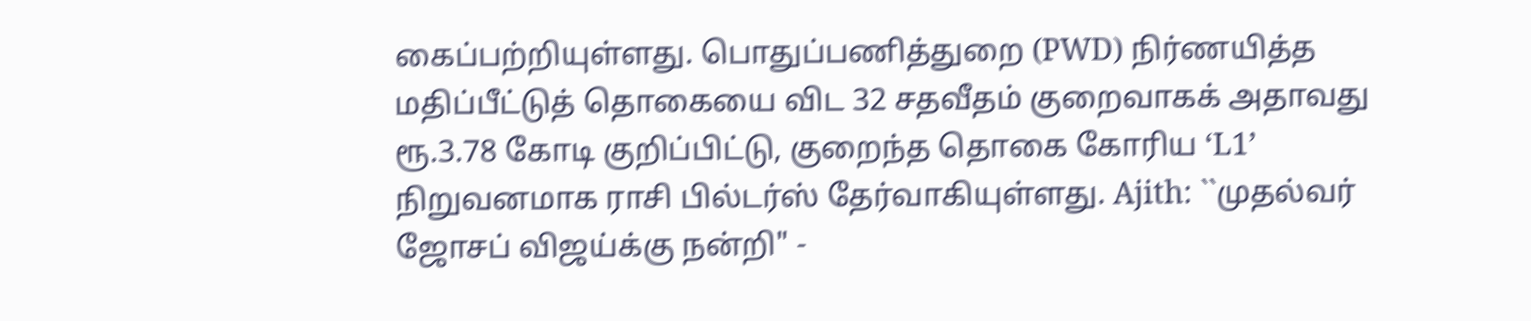கைப்பற்றியுள்ளது. பொதுப்பணித்துறை (PWD) நிர்ணயித்த மதிப்பீட்டுத் தொகையை விட 32 சதவீதம் குறைவாகக் அதாவது ரூ.3.78 கோடி குறிப்பிட்டு, குறைந்த தொகை கோரிய ‘L1’ நிறுவனமாக ராசி பில்டர்ஸ் தேர்வாகியுள்ளது. Ajith: ``முதல்வர் ஜோசப் விஜய்க்கு நன்றி" -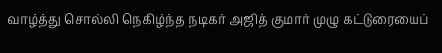வாழ்த்து சொல்லி நெகிழ்ந்த நடிகர் அஜித் குமார் முழு கட்டுரையைப்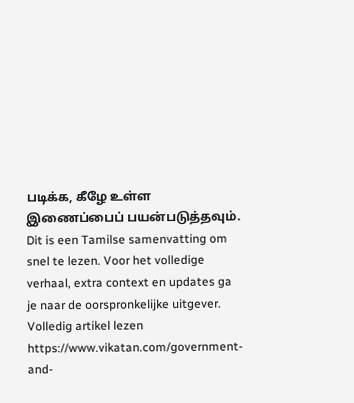படிக்க, கீழே உள்ள இணைப்பைப் பயன்படுத்தவும்.
Dit is een Tamilse samenvatting om snel te lezen. Voor het volledige verhaal, extra context en updates ga je naar de oorspronkelijke uitgever.
Volledig artikel lezen
https://www.vikatan.com/government-and-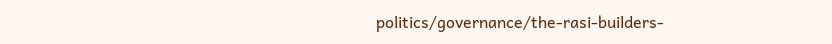politics/governance/the-rasi-builders-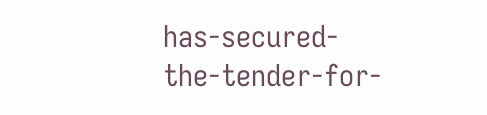has-secured-the-tender-for-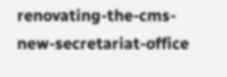renovating-the-cms-new-secretariat-office